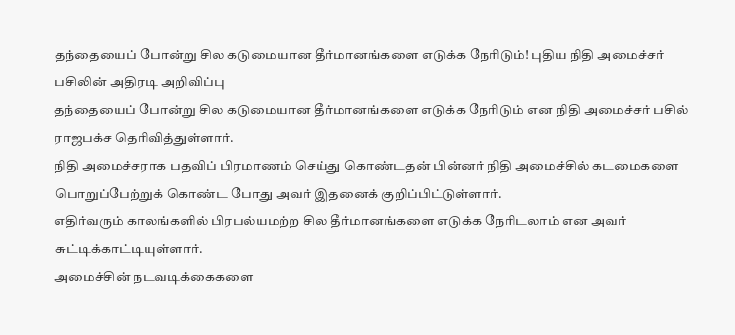தந்தையைப் போன்று சில கடுமையான தீர்மானங்களை எடுக்க நேரிடும்! புதிய நிதி அமைச்சர் பசிலின் அதிரடி அறிவிப்பு
தந்தையைப் போன்று சில கடுமையான தீர்மானங்களை எடுக்க நேரிடும் என நிதி அமைச்சர் பசில் ராஜபக்ச தெரிவித்துள்ளார்.
நிதி அமைச்சராக பதவிப் பிரமாணம் செய்து கொண்டதன் பின்னர் நிதி அமைச்சில் கடமைகளை பொறுப்பேற்றுக் கொண்ட போது அவர் இதனைக் குறிப்பிட்டுள்ளார்.
எதிர்வரும் காலங்களில் பிரபல்யமற்ற சில தீர்மானங்களை எடுக்க நேரிடலாம் என அவர் சுட்டிக்காட்டியுள்ளார்.
அமைச்சின் நடவடிக்கைகளை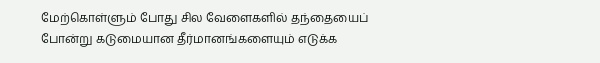மேற்கொள்ளும் போது சில வேளைகளில் தந்தையைப் போன்று கடுமையான தீர்மானங்களையும் எடுக்க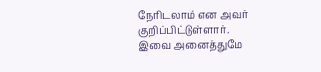நேரிடலாம் என அவர் குறிப்பிட்டுள்ளார்.
இவை அனைத்துமே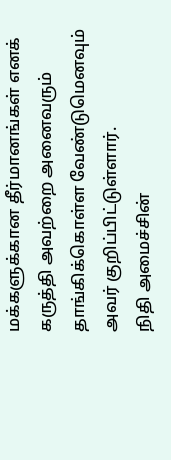மக்களுக்கான தீர்மானங்கள் எனக் கருத்தி அவற்றை அனைவரும் தாங்கிக்கொள்ள வேண்டுமெனவும் அவர் குறிப்பிட்டுள்ளார்.
நிதி அமைச்சின்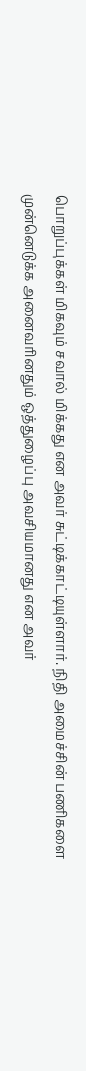பொறுப்புக்கள் மிகவும் சவால் மிக்கது என அவர் சுட்டிக்காட்டியுள்ளார். நிதி அமைச்சின் பணிகளை முன்னெடுக்க அனைவரினதும் ஒத்துழைப்பு அவசியமானது என அவர்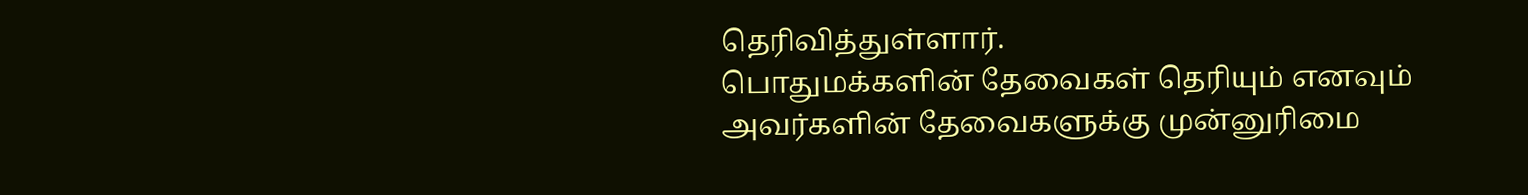தெரிவித்துள்ளார்.
பொதுமக்களின் தேவைகள் தெரியும் எனவும் அவர்களின் தேவைகளுக்கு முன்னுரிமை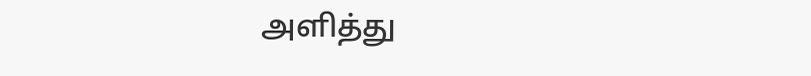அளித்து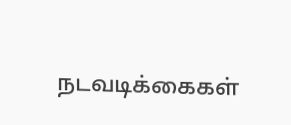நடவடிக்கைகள்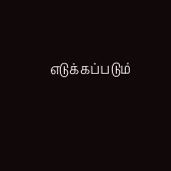எடுக்கப்படும்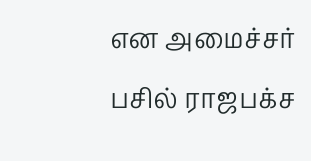என அமைச்சர் பசில் ராஜபக்ச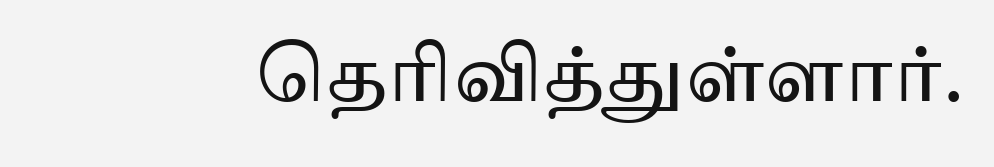தெரிவித்துள்ளார்.